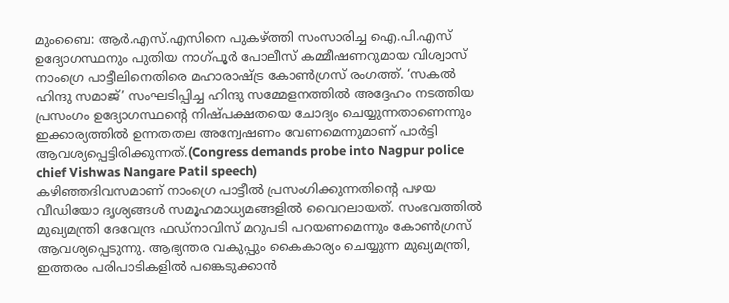മുംബൈ: ആർ.എസ്.എസിനെ പുകഴ്ത്തി സംസാരിച്ച ഐ.പി.എസ് ഉദ്യോഗസ്ഥനും പുതിയ നാഗ്പൂർ പോലീസ് കമ്മീഷണറുമായ വിശ്വാസ് നാംഗ്രെ പാട്ടീലിനെതിരെ മഹാരാഷ്ട്ര കോൺഗ്രസ് രംഗത്ത്. ‘സകൽ ഹിന്ദു സമാജ്’ സംഘടിപ്പിച്ച ഹിന്ദു സമ്മേളനത്തിൽ അദ്ദേഹം നടത്തിയ പ്രസംഗം ഉദ്യോഗസ്ഥന്റെ നിഷ്പക്ഷതയെ ചോദ്യം ചെയ്യുന്നതാണെന്നും ഇക്കാര്യത്തിൽ ഉന്നതതല അന്വേഷണം വേണമെന്നുമാണ് പാർട്ടി ആവശ്യപ്പെട്ടിരിക്കുന്നത്.(Congress demands probe into Nagpur police chief Vishwas Nangare Patil speech)
കഴിഞ്ഞദിവസമാണ് നാംഗ്രെ പാട്ടീൽ പ്രസംഗിക്കുന്നതിന്റെ പഴയ വീഡിയോ ദൃശ്യങ്ങൾ സമൂഹമാധ്യമങ്ങളിൽ വൈറലായത്. സംഭവത്തിൽ മുഖ്യമന്ത്രി ദേവേന്ദ്ര ഫഡ്നാവിസ് മറുപടി പറയണമെന്നും കോൺഗ്രസ് ആവശ്യപ്പെടുന്നു. ആഭ്യന്തര വകുപ്പും കൈകാര്യം ചെയ്യുന്ന മുഖ്യമന്ത്രി, ഇത്തരം പരിപാടികളിൽ പങ്കെടുക്കാൻ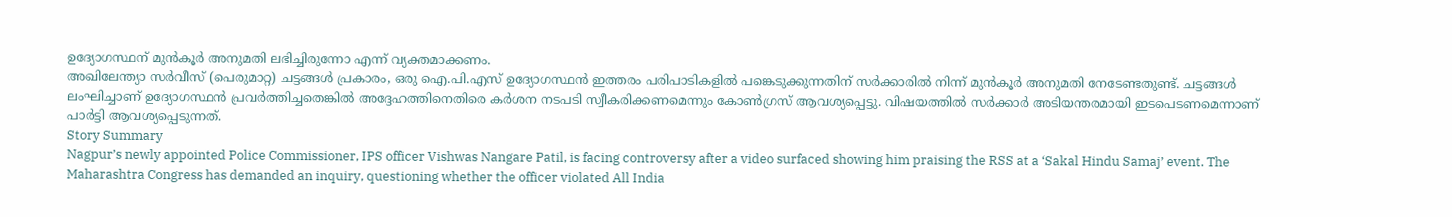ഉദ്യോഗസ്ഥന് മുൻകൂർ അനുമതി ലഭിച്ചിരുന്നോ എന്ന് വ്യക്തമാക്കണം.
അഖിലേന്ത്യാ സർവീസ് (പെരുമാറ്റ) ചട്ടങ്ങൾ പ്രകാരം, ഒരു ഐ.പി.എസ് ഉദ്യോഗസ്ഥൻ ഇത്തരം പരിപാടികളിൽ പങ്കെടുക്കുന്നതിന് സർക്കാരിൽ നിന്ന് മുൻകൂർ അനുമതി നേടേണ്ടതുണ്ട്. ചട്ടങ്ങൾ ലംഘിച്ചാണ് ഉദ്യോഗസ്ഥൻ പ്രവർത്തിച്ചതെങ്കിൽ അദ്ദേഹത്തിനെതിരെ കർശന നടപടി സ്വീകരിക്കണമെന്നും കോൺഗ്രസ് ആവശ്യപ്പെട്ടു. വിഷയത്തിൽ സർക്കാർ അടിയന്തരമായി ഇടപെടണമെന്നാണ് പാർട്ടി ആവശ്യപ്പെടുന്നത്.
Story Summary
Nagpur’s newly appointed Police Commissioner, IPS officer Vishwas Nangare Patil, is facing controversy after a video surfaced showing him praising the RSS at a ‘Sakal Hindu Samaj’ event. The Maharashtra Congress has demanded an inquiry, questioning whether the officer violated All India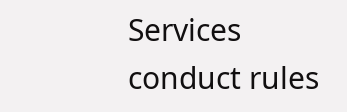Services conduct rules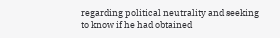regarding political neutrality and seeking to know if he had obtained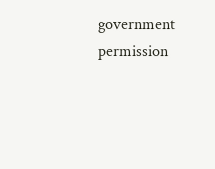government permission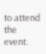to attend the event.